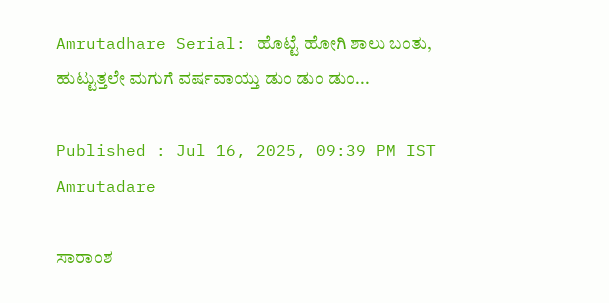Amrutadhare Serial: ಹೊಟ್ಟೆ ಹೋಗಿ ಶಾಲು ಬಂತು, ಹುಟ್ಟುತ್ತಲೇ ಮಗುಗೆ ವರ್ಷವಾಯ್ತು ಡುಂ ಡುಂ ಡುಂ...

Published : Jul 16, 2025, 09:39 PM IST
Amrutadare

ಸಾರಾಂಶ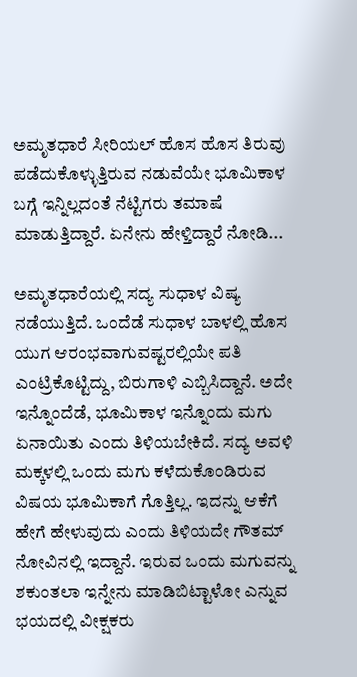ಅಮೃತಧಾರೆ ಸೀರಿಯಲ್ ಹೊಸ ಹೊಸ ತಿರುವು ಪಡೆದುಕೊಳ್ಳುತ್ತಿರುವ ನಡುವೆಯೇ ಭೂಮಿಕಾಳ ಬಗ್ಗೆ ಇನ್ನಿಲ್ಲದಂತೆ ನೆಟ್ಟಿಗರು ತಮಾಷೆ ಮಾಡುತ್ತಿದ್ದಾರೆ. ಏನೇನು ಹೇಳ್ತಿದ್ದಾರೆ ನೋಡಿ...

ಅಮೃತಧಾರೆಯಲ್ಲಿ ಸದ್ಯ ಸುಧಾಳ ವಿಷ್ಯ ನಡೆಯುತ್ತಿದೆ. ಒಂದೆಡೆ ಸುಧಾಳ ಬಾಳಲ್ಲಿ ಹೊಸ ಯುಗ ಆರಂಭವಾಗುವಷ್ಟರಲ್ಲಿಯೇ ಪತಿ ಎಂಟ್ರಿಕೊಟ್ಟಿದ್ದು, ಬಿರುಗಾಳಿ ಎಬ್ಬಿಸಿದ್ದಾನೆ. ಅದೇ ಇನ್ನೊಂದೆಡೆ, ಭೂಮಿಕಾಳ ಇನ್ನೊಂದು ಮಗು ಏನಾಯಿತು ಎಂದು ತಿಳಿಯಬೇಕಿದೆ. ಸದ್ಯ ಅವಳಿ ಮಕ್ಕಳಲ್ಲಿ ಒಂದು ಮಗು ಕಳೆದುಕೊಂಡಿರುವ ವಿಷಯ ಭೂಮಿಕಾಗೆ ಗೊತ್ತಿಲ್ಲ. ಇದನ್ನು ಆಕೆಗೆ ಹೇಗೆ ಹೇಳುವುದು ಎಂದು ತಿಳಿಯದೇ ಗೌತಮ್ ನೋವಿನಲ್ಲಿ ಇದ್ದಾನೆ. ಇರುವ ಒಂದು ಮಗುವನ್ನು ಶಕುಂತಲಾ ಇನ್ನೇನು ಮಾಡಿಬಿಟ್ಟಾಳೋ ಎನ್ನುವ ಭಯದಲ್ಲಿ ವೀಕ್ಷಕರು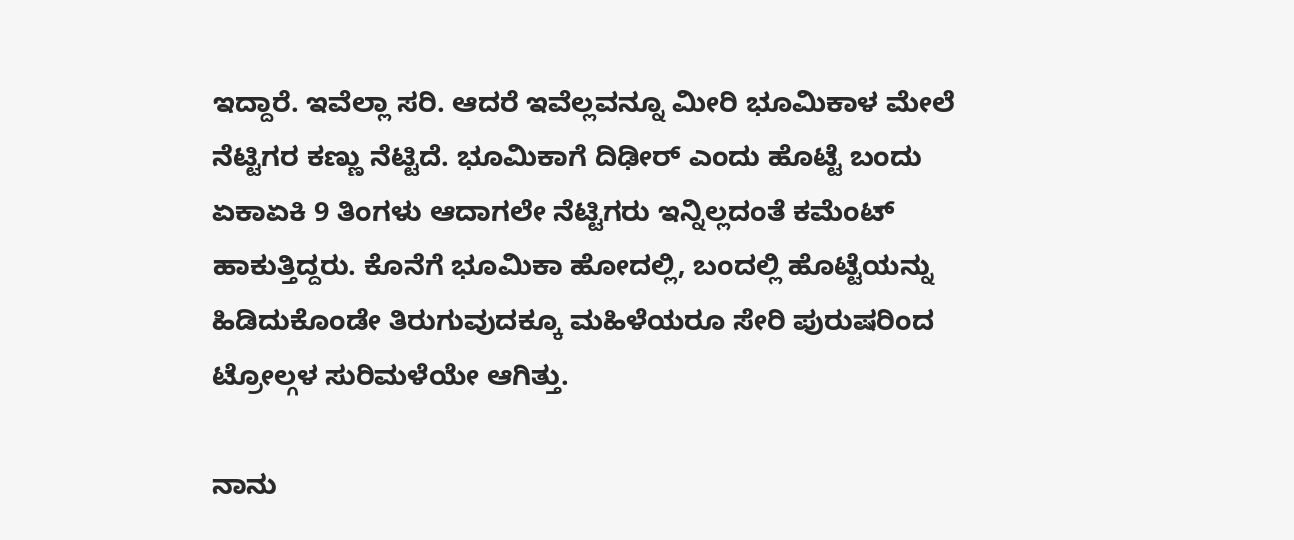ಇದ್ದಾರೆ. ಇವೆಲ್ಲಾ ಸರಿ. ಆದರೆ ಇವೆಲ್ಲವನ್ನೂ ಮೀರಿ ಭೂಮಿಕಾಳ ಮೇಲೆ ನೆಟ್ಟಿಗರ ಕಣ್ಣು ನೆಟ್ಟಿದೆ. ಭೂಮಿಕಾಗೆ ದಿಢೀರ್ ಎಂದು ಹೊಟ್ಟೆ ಬಂದು ಏಕಾಏಕಿ 9 ತಿಂಗಳು ಆದಾಗಲೇ ನೆಟ್ಟಿಗರು ಇನ್ನಿಲ್ಲದಂತೆ ಕಮೆಂಟ್ ಹಾಕುತ್ತಿದ್ದರು. ಕೊನೆಗೆ ಭೂಮಿಕಾ ಹೋದಲ್ಲಿ, ಬಂದಲ್ಲಿ ಹೊಟ್ಟೆಯನ್ನು ಹಿಡಿದುಕೊಂಡೇ ತಿರುಗುವುದಕ್ಕೂ ಮಹಿಳೆಯರೂ ಸೇರಿ ಪುರುಷರಿಂದ ಟ್ರೋಲ್ಗಳ ಸುರಿಮಳೆಯೇ ಆಗಿತ್ತು.

ನಾನು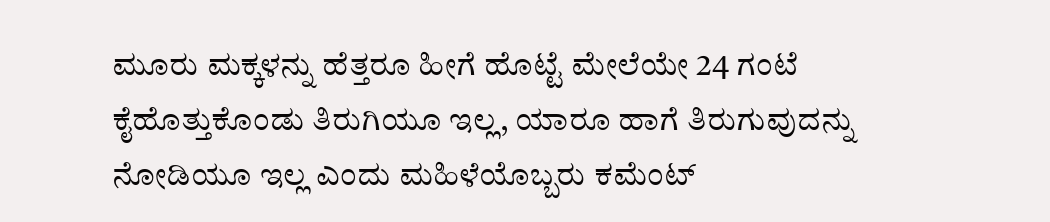ಮೂರು ಮಕ್ಕಳನ್ನು ಹೆತ್ತರೂ ಹೀಗೆ ಹೊಟ್ಟೆ ಮೇಲೆಯೇ 24 ಗಂಟೆ ಕೈಹೊತ್ತುಕೊಂಡು ತಿರುಗಿಯೂ ಇಲ್ಲ, ಯಾರೂ ಹಾಗೆ ತಿರುಗುವುದನ್ನು ನೋಡಿಯೂ ಇಲ್ಲ ಎಂದು ಮಹಿಳೆಯೊಬ್ಬರು ಕಮೆಂಟ್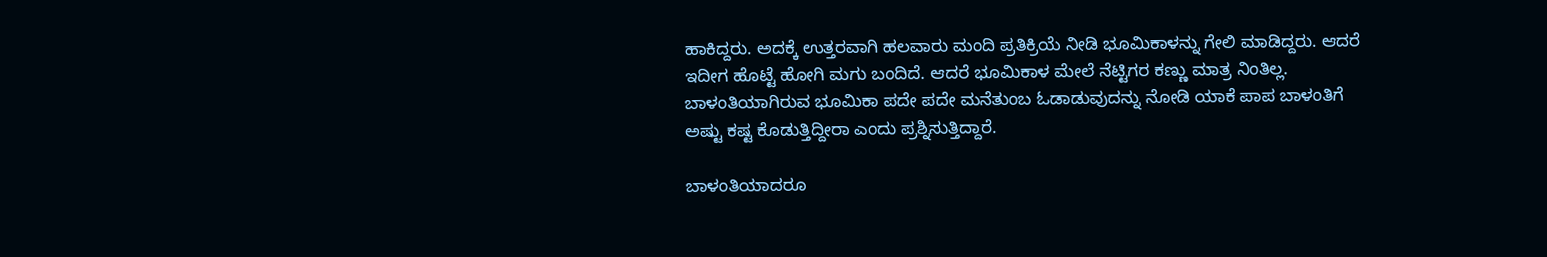ಹಾಕಿದ್ದರು. ಅದಕ್ಕೆ ಉತ್ತರವಾಗಿ ಹಲವಾರು ಮಂದಿ ಪ್ರತಿಕ್ರಿಯೆ ನೀಡಿ ಭೂಮಿಕಾಳನ್ನು ಗೇಲಿ ಮಾಡಿದ್ದರು. ಆದರೆ ಇದೀಗ ಹೊಟ್ಟೆ ಹೋಗಿ ಮಗು ಬಂದಿದೆ. ಆದರೆ ಭೂಮಿಕಾಳ ಮೇಲೆ ನೆಟ್ಟಿಗರ ಕಣ್ಣು ಮಾತ್ರ ನಿಂತಿಲ್ಲ. ಬಾಳಂತಿಯಾಗಿರುವ ಭೂಮಿಕಾ ಪದೇ ಪದೇ ಮನೆತುಂಬ ಓಡಾಡುವುದನ್ನು ನೋಡಿ ಯಾಕೆ ಪಾಪ ಬಾಳಂತಿಗೆ ಅಷ್ಟು ಕಷ್ಟ ಕೊಡುತ್ತಿದ್ದೀರಾ ಎಂದು ಪ್ರಶ್ನಿಸುತ್ತಿದ್ದಾರೆ.

ಬಾಳಂತಿಯಾದರೂ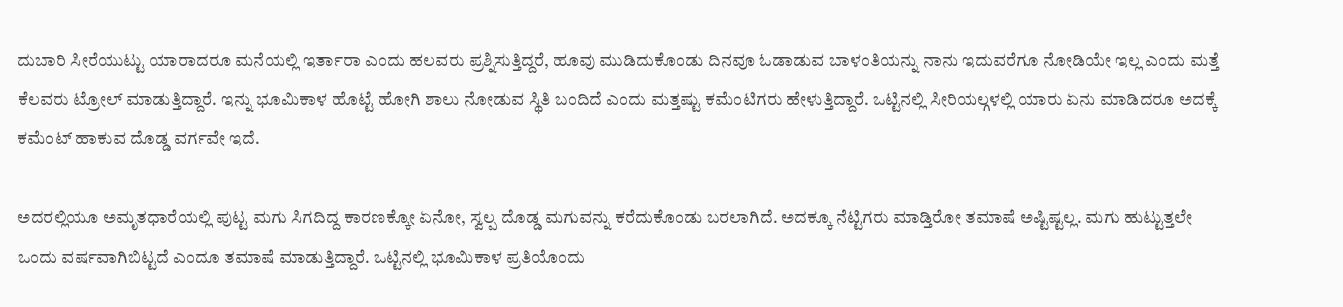ದುಬಾರಿ ಸೀರೆಯುಟ್ಟು ಯಾರಾದರೂ ಮನೆಯಲ್ಲಿ ಇರ್ತಾರಾ ಎಂದು ಹಲವರು ಪ್ರಶ್ನಿಸುತ್ತಿದ್ದರೆ, ಹೂವು ಮುಡಿದುಕೊಂಡು ದಿನವೂ ಓಡಾಡುವ ಬಾಳಂತಿಯನ್ನು ನಾನು ಇದುವರೆಗೂ ನೋಡಿಯೇ ಇಲ್ಲ ಎಂದು ಮತ್ತೆ ಕೆಲವರು ಟ್ರೋಲ್ ಮಾಡುತ್ತಿದ್ದಾರೆ. ಇನ್ನು ಭೂಮಿಕಾಳ ಹೊಟ್ಟೆ ಹೋಗಿ ಶಾಲು ನೋಡುವ ಸ್ಥಿತಿ ಬಂದಿದೆ ಎಂದು ಮತ್ತಷ್ಟು ಕಮೆಂಟಿಗರು ಹೇಳುತ್ತಿದ್ದಾರೆ. ಒಟ್ಟಿನಲ್ಲಿ ಸೀರಿಯಲ್ಗಳಲ್ಲಿ ಯಾರು ಏನು ಮಾಡಿದರೂ ಅದಕ್ಕೆ ಕಮೆಂಟ್ ಹಾಕುವ ದೊಡ್ಡ ವರ್ಗವೇ ಇದೆ.

ಅದರಲ್ಲಿಯೂ ಅಮೃತಧಾರೆಯಲ್ಲಿ ಪುಟ್ಟ ಮಗು ಸಿಗದಿದ್ದ ಕಾರಣಕ್ಕೋ ಏನೋ, ಸ್ವಲ್ಪ ದೊಡ್ಡ ಮಗುವನ್ನು ಕರೆದುಕೊಂಡು ಬರಲಾಗಿದೆ. ಅದಕ್ಕೂ ನೆಟ್ಟಿಗರು ಮಾಡ್ತಿರೋ ತಮಾಷೆ ಅಷ್ಟಿಷ್ಟಲ್ಲ. ಮಗು ಹುಟ್ಟುತ್ತಲೇ ಒಂದು ವರ್ಷವಾಗಿಬಿಟ್ಟದೆ ಎಂದೂ ತಮಾಷೆ ಮಾಡುತ್ತಿದ್ದಾರೆ. ಒಟ್ಟಿನಲ್ಲಿ ಭೂಮಿಕಾಳ ಪ್ರತಿಯೊಂದು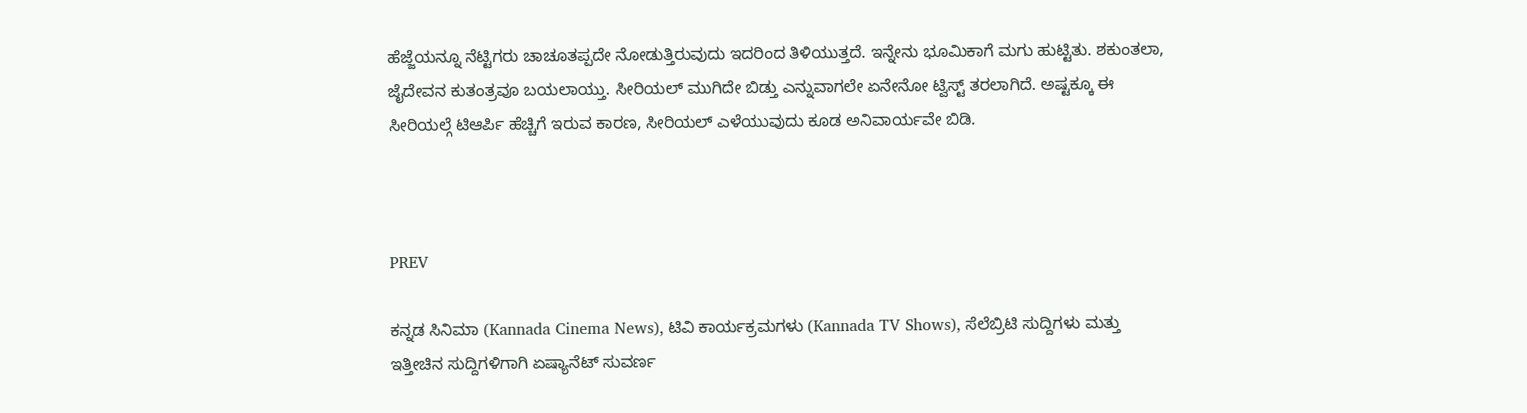ಹೆಜ್ಜೆಯನ್ನೂ ನೆಟ್ಟಿಗರು ಚಾಚೂತಪ್ಪದೇ ನೋಡುತ್ತಿರುವುದು ಇದರಿಂದ ತಿಳಿಯುತ್ತದೆ. ಇನ್ನೇನು ಭೂಮಿಕಾಗೆ ಮಗು ಹುಟ್ಟಿತು. ಶಕುಂತಲಾ, ಜೈದೇವನ ಕುತಂತ್ರವೂ ಬಯಲಾಯ್ತು. ಸೀರಿಯಲ್ ಮುಗಿದೇ ಬಿಡ್ತು ಎನ್ನುವಾಗಲೇ ಏನೇನೋ ಟ್ವಿಸ್ಟ್ ತರಲಾಗಿದೆ. ಅಷ್ಟಕ್ಕೂ ಈ ಸೀರಿಯಲ್ಗೆ ಟಿಆರ್ಪಿ ಹೆಚ್ಚಿಗೆ ಇರುವ ಕಾರಣ, ಸೀರಿಯಲ್ ಎಳೆಯುವುದು ಕೂಡ ಅನಿವಾರ್ಯವೇ ಬಿಡಿ.



PREV

ಕನ್ನಡ ಸಿನಿಮಾ (Kannada Cinema News), ಟಿವಿ ಕಾರ್ಯಕ್ರಮಗಳು (Kannada TV Shows), ಸೆಲೆಬ್ರಿಟಿ ಸುದ್ದಿಗಳು ಮತ್ತು ಇತ್ತೀಚಿನ ಸುದ್ದಿಗಳಿಗಾಗಿ ಏಷ್ಯಾನೆಟ್ ಸುವರ್ಣ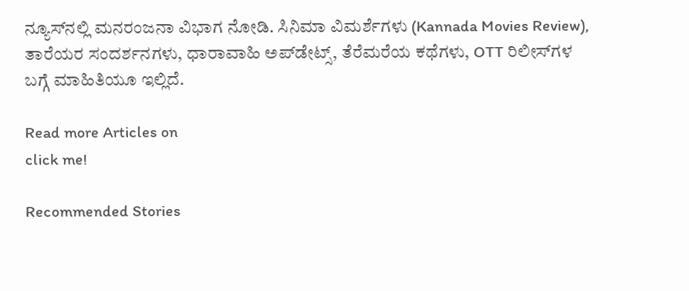ನ್ಯೂಸ್‌ನಲ್ಲಿ ಮನರಂಜನಾ ವಿಭಾಗ ನೋಡಿ. ಸಿನಿಮಾ ವಿಮರ್ಶೆಗಳು (Kannada Movies Review), ತಾರೆಯರ ಸಂದರ್ಶನಗಳು, ಧಾರಾವಾಹಿ ಅಪ್‌ಡೇಟ್ಸ್‌, ತೆರೆಮರೆಯ ಕಥೆಗಳು, OTT ರಿಲೀಸ್‌ಗಳ ಬಗ್ಗೆ ಮಾಹಿತಿಯೂ ಇಲ್ಲಿದೆ.

Read more Articles on
click me!

Recommended Stories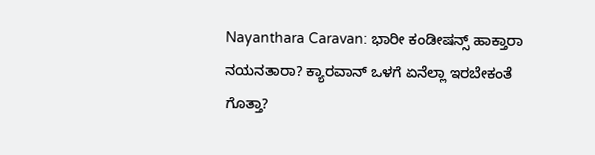Nayanthara Caravan: ಭಾರೀ ಕಂಡೀಷನ್ಸ್ ಹಾಕ್ತಾರಾ ನಯನತಾರಾ? ಕ್ಯಾರವಾನ್‌ ಒಳಗೆ ಏನೆಲ್ಲಾ ಇರಬೇಕಂತೆ ಗೊತ್ತಾ?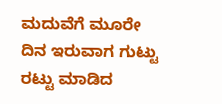ಮದುವೆಗೆ ಮೂರೇ ದಿನ ಇರುವಾಗ ಗುಟ್ಟು ರಟ್ಟು ಮಾಡಿದ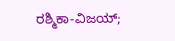ರಶ್ಮಿಕಾ-ವಿಜಯ್;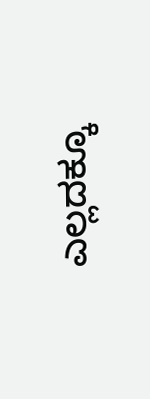ಎಲ್ಲದಕ್ಕೂ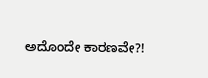ಅದೊಂದೇ ಕಾರಣವೇ?!